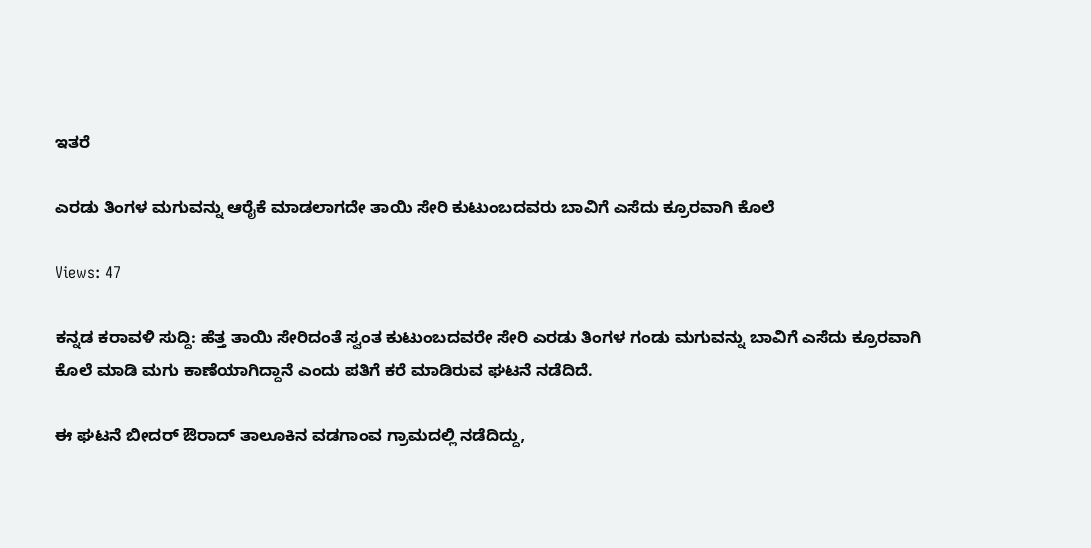ಇತರೆ

ಎರಡು ತಿಂಗಳ ಮಗುವನ್ನು ಆರೈಕೆ ಮಾಡಲಾಗದೇ ತಾಯಿ ಸೇರಿ ಕುಟುಂಬದವರು ಬಾವಿಗೆ ಎಸೆದು ಕ್ರೂರವಾಗಿ ಕೊಲೆ

Views: 47

ಕನ್ನಡ ಕರಾವಳಿ ಸುದ್ದಿ: ಹೆತ್ತ ತಾಯಿ ಸೇರಿದಂತೆ ಸ್ವಂತ ಕುಟುಂಬದವರೇ ಸೇರಿ ಎರಡು ತಿಂಗಳ ಗಂಡು ಮಗುವನ್ನು ಬಾವಿಗೆ ಎಸೆದು ಕ್ರೂರವಾಗಿ ಕೊಲೆ ಮಾಡಿ ಮಗು ಕಾಣೆಯಾಗಿದ್ದಾನೆ ಎಂದು ಪತಿಗೆ ಕರೆ ಮಾಡಿರುವ ಘಟನೆ ನಡೆದಿದೆ.

ಈ ಘಟನೆ ಬೀದರ್ ಔರಾದ್ ತಾಲೂಕಿನ ವಡಗಾಂವ ಗ್ರಾಮದಲ್ಲಿ ನಡೆದಿದ್ದು,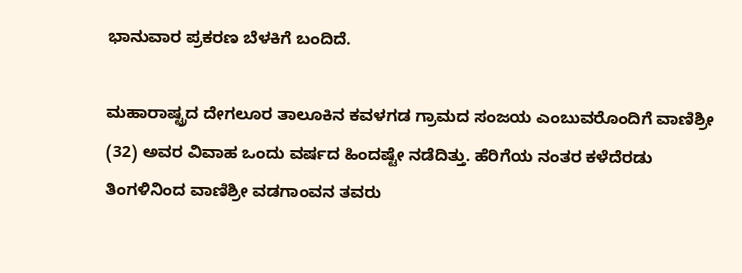ಭಾನುವಾರ ಪ್ರಕರಣ ಬೆಳಕಿಗೆ ಬಂದಿದೆ.

ಮಹಾರಾಷ್ಟ್ರದ ದೇಗಲೂರ ತಾಲೂಕಿನ ಕವಳಗಡ ಗ್ರಾಮದ ಸಂಜಯ ಎಂಬುವರೊಂದಿಗೆ ವಾಣಿಶ್ರೀ (32) ಅವರ ವಿವಾಹ ಒಂದು ವರ್ಷದ ಹಿಂದಷ್ಟೇ ನಡೆದಿತ್ತು. ಹೆರಿಗೆಯ ನಂತರ ಕಳೆದೆರಡು ತಿಂಗಳಿನಿಂದ ವಾಣಿಶ್ರೀ ವಡಗಾಂವನ ತವರು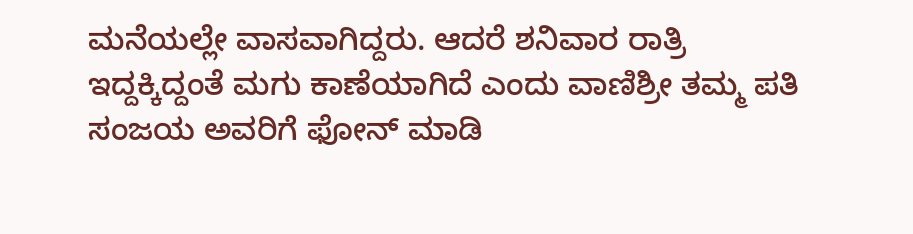ಮನೆಯಲ್ಲೇ ವಾಸವಾಗಿದ್ದರು. ಆದರೆ ಶನಿವಾರ ರಾತ್ರಿ ಇದ್ದಕ್ಕಿದ್ದಂತೆ ಮಗು ಕಾಣೆಯಾಗಿದೆ ಎಂದು ವಾಣಿಶ್ರೀ ತಮ್ಮ ಪತಿ ಸಂಜಯ ಅವರಿಗೆ ಫೋನ್ ಮಾಡಿ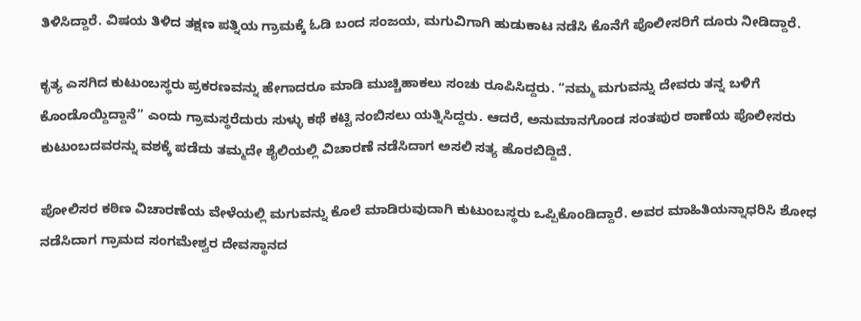ತಿಳಿಸಿದ್ದಾರೆ. ವಿಷಯ ತಿಳಿದ ತಕ್ಷಣ ಪತ್ನಿಯ ಗ್ರಾಮಕ್ಕೆ ಓಡಿ ಬಂದ ಸಂಜಯ, ಮಗುವಿಗಾಗಿ ಹುಡುಕಾಟ ನಡೆಸಿ ಕೊನೆಗೆ ಪೊಲೀಸರಿಗೆ ದೂರು ನೀಡಿದ್ದಾರೆ.

ಕೃತ್ಯ ಎಸಗಿದ ಕುಟುಂಬಸ್ಥರು ಪ್ರಕರಣವನ್ನು ಹೇಗಾದರೂ ಮಾಡಿ ಮುಚ್ಚಿಹಾಕಲು ಸಂಚು ರೂಪಿಸಿದ್ದರು. “ನಮ್ಮ ಮಗುವನ್ನು ದೇವರು ತನ್ನ ಬಳಿಗೆ ಕೊಂಡೊಯ್ದಿದ್ದಾನೆ” ಎಂದು ಗ್ರಾಮಸ್ಥರೆದುರು ಸುಳ್ಳು ಕಥೆ ಕಟ್ಟಿ ನಂಬಿಸಲು ಯತ್ನಿಸಿದ್ದರು. ಆದರೆ, ಅನುಮಾನಗೊಂಡ ಸಂತಪುರ ಠಾಣೆಯ ಪೊಲೀಸರು ಕುಟುಂಬದವರನ್ನು ವಶಕ್ಕೆ ಪಡೆದು ತಮ್ಮದೇ ಶೈಲಿಯಲ್ಲಿ ವಿಚಾರಣೆ ನಡೆಸಿದಾಗ ಅಸಲಿ ಸತ್ಯ ಹೊರಬಿದ್ದಿದೆ.

ಪೋಲಿಸರ ಕಠಿಣ ವಿಚಾರಣೆಯ ವೇಳೆಯಲ್ಲಿ ಮಗುವನ್ನು ಕೊಲೆ ಮಾಡಿರುವುದಾಗಿ ಕುಟುಂಬಸ್ಥರು ಒಪ್ಪಿಕೊಂಡಿದ್ದಾರೆ. ಅವರ ಮಾಹಿತಿಯನ್ನಾಧರಿಸಿ ಶೋಧ ನಡೆಸಿದಾಗ ಗ್ರಾಮದ ಸಂಗಮೇಶ್ವರ ದೇವಸ್ಥಾನದ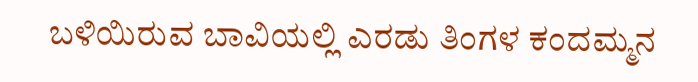ಬಳಿಯಿರುವ ಬಾವಿಯಲ್ಲಿ ಎರಡು ತಿಂಗಳ ಕಂದಮ್ಮನ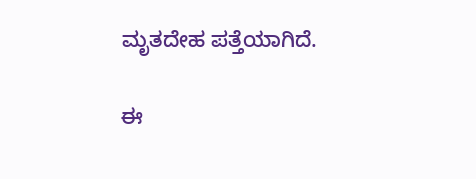ಮೃತದೇಹ ಪತ್ತೆಯಾಗಿದೆ.

ಈ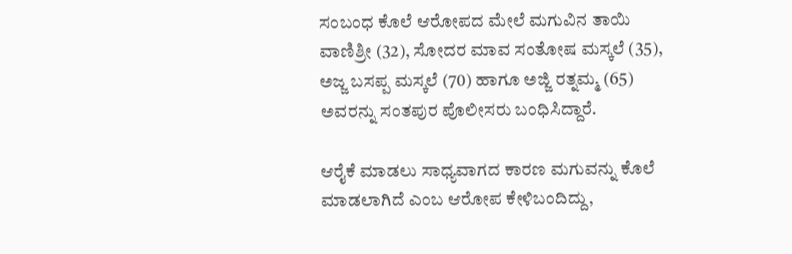ಸಂಬಂಧ ಕೊಲೆ ಆರೋಪದ ಮೇಲೆ ಮಗುವಿನ ತಾಯಿ ವಾಣಿಶ್ರೀ (32), ಸೋದರ ಮಾವ ಸಂತೋಷ ಮಸ್ಕಲೆ (35), ಅಜ್ಜ ಬಸಪ್ಪ ಮಸ್ಕಲೆ (70) ಹಾಗೂ ಅಜ್ಜಿ ರತ್ನಮ್ಮ (65) ಅವರನ್ನು ಸಂತಪುರ ಪೊಲೀಸರು ಬಂಧಿಸಿದ್ದಾರೆ.

ಆರೈಕೆ ಮಾಡಲು ಸಾಧ್ಯವಾಗದ ಕಾರಣ ಮಗುವನ್ನು ಕೊಲೆ ಮಾಡಲಾಗಿದೆ ಎಂಬ ಆರೋಪ ಕೇಳಿಬಂದಿದ್ದು,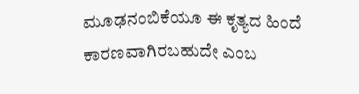ಮೂಢನಂಬಿಕೆಯೂ ಈ ಕೃತ್ಯದ ಹಿಂದೆ ಕಾರಣವಾಗಿರಬಹುದೇ ಎಂಬ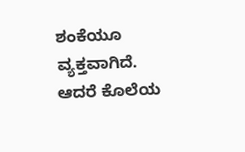ಶಂಕೆಯೂ ವ್ಯಕ್ತವಾಗಿದೆ. ಆದರೆ ಕೊಲೆಯ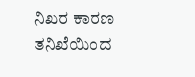ನಿಖರ ಕಾರಣ ತನಿಖೆಯಿಂದ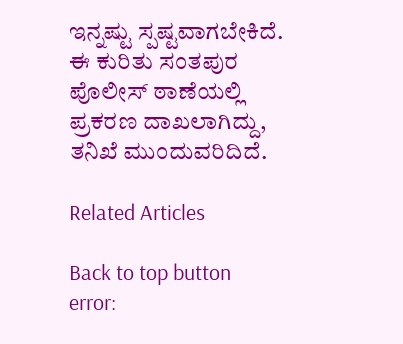ಇನ್ನಷ್ಟು ಸ್ಪಷ್ಟವಾಗಬೇಕಿದೆ. ಈ ಕುರಿತು ಸಂತಪುರ ಪೊಲೀಸ್ ಠಾಣೆಯಲ್ಲಿ ಪ್ರಕರಣ ದಾಖಲಾಗಿದ್ದು, ತನಿಖೆ ಮುಂದುವರಿದಿದೆ.

Related Articles

Back to top button
error: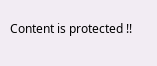Content is protected !!